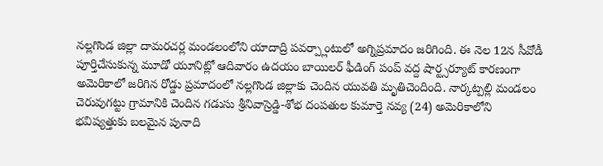నల్లగొండ జిల్లా దామరచర్ల మండలంలోని యాదాద్రి పవర్ప్లాంటులో అగ్నిప్రమాదం జరిగింది. ఈ నెల 12న సీవోడీ పూర్తిచేసుకున్న మూడో యూనిట్లో ఆదివారం ఉదయం బాయిలర్ ఫీడింగ్ పంప్ వద్ద షార్ట్సర్యూట్ కారణంగా
అమెరికాలో జరిగిన రోడ్డు ప్రమాదంలో నల్లగొండ జిల్లాకు చెందిన యువతి మృతిచెందింది. నార్కట్పల్లి మండలం చెరువుగట్టు గ్రామానికి చెందిన గడుసు శ్రీనివాస్రెడ్డి-శోభ దంపతుల కుమార్తె నవ్య (24) అమెరికాలోని
భవిష్యత్తుకు బలమైన పునాది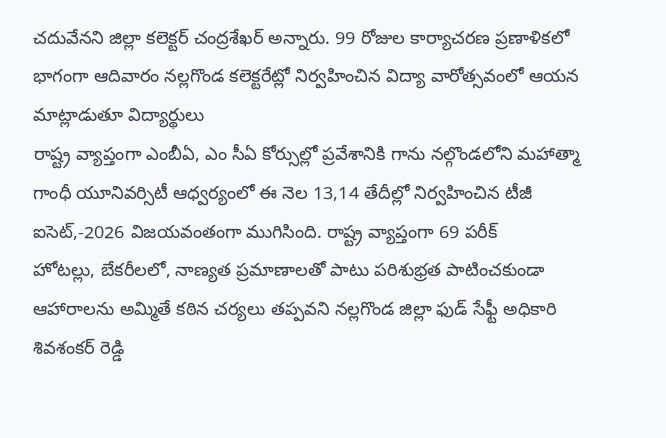చదువేనని జిల్లా కలెక్టర్ చంద్రశేఖర్ అన్నారు. 99 రోజుల కార్యాచరణ ప్రణాళికలో భాగంగా ఆదివారం నల్లగొండ కలెక్టరేట్లో నిర్వహించిన విద్యా వారోత్సవంలో ఆయన మాట్లాడుతూ విద్యార్థులు
రాష్ట్ర వ్యాప్తంగా ఎంబీఏ, ఎం సీఏ కోర్సుల్లో ప్రవేశానికి గాను నల్గొండలోని మహాత్మా గాంధీ యూనివర్సిటీ ఆధ్వర్యంలో ఈ నెల 13,14 తేదీల్లో నిర్వహించిన టీజీ ఐసెట్,-2026 విజయవంతంగా ముగిసింది. రాష్ట్ర వ్యాప్తంగా 69 పరీక్
హోటల్లు, బేకరీలలో, నాణ్యత ప్రమాణాలతో పాటు పరిశుభ్రత పాటించకుండా ఆహారాలను అమ్మితే కఠిన చర్యలు తప్పవని నల్లగొండ జిల్లా ఫుడ్ సేఫ్టీ అధికారి శివశంకర్ రెడ్డి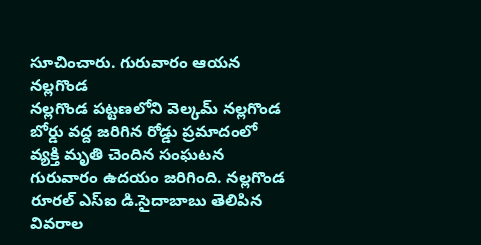సూచించారు. గురువారం ఆయన నల్లగొండ
నల్లగొండ పట్టణలోని వెల్కమ్ నల్లగొండ బోర్డు వద్ద జరిగిన రోడ్డు ప్రమాదంలో వ్యక్తి మృతి చెందిన సంఘటన గురువారం ఉదయం జరిగింది. నల్లగొండ రూరల్ ఎస్ఐ డి.సైదాబాబు తెలిపిన వివరాల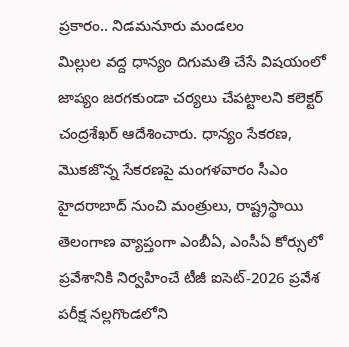ప్రకారం.. నిడమనూరు మండలం
మిల్లుల వద్ద ధాన్యం దిగుమతి చేసే విషయంలో జాప్యం జరగకుండా చర్యలు చేపట్టాలని కలెక్టర్ చంద్రశేఖర్ ఆదేశించారు. ధాన్యం సేకరణ, మొకజొన్న సేకరణపై మంగళవారం సీఎం హైదరాబాద్ నుంచి మంత్రులు, రాష్ట్రస్థాయి
తెలంగాణ వ్యాప్తంగా ఎంబీఏ, ఎంసీఏ కోర్సులో ప్రవేశానికి నిర్వహించే టీజీ ఐసెట్-2026 ప్రవేశ పరీక్ష నల్లగొండలోని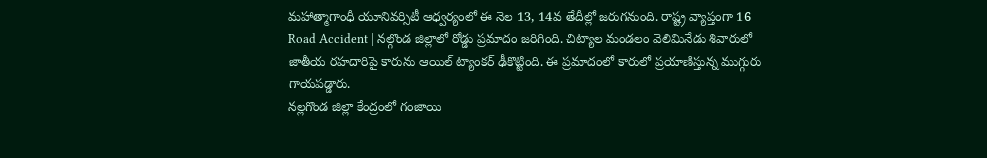మహాత్మాగాంధీ యూనివర్సిటీ ఆధ్వర్యంలో ఈ నెల 13, 14వ తేదీల్లో జరుగనుంది. రాష్ట్ర వ్యాప్తంగా 16
Road Accident | నల్గొండ జిల్లాలో రోడ్డు ప్రమాదం జరిగింది. చిట్యాల మండలం వెలిమినేడు శివారులో జాతీయ రహదారిపై కారును ఆయిల్ ట్యాంకర్ ఢీకొట్టింది. ఈ ప్రమాదంలో కారులో ప్రయాణిస్తున్న ముగ్గురు గాయపడ్డారు.
నల్లగొండ జిల్లా కేంద్రంలో గంజాయి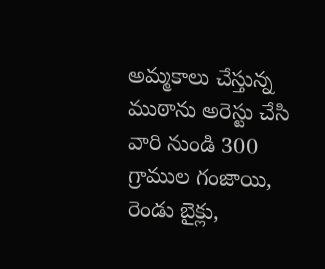అమ్మకాలు చేస్తున్న ముఠాను అరెస్టు చేసి వారి నుండి 300 గ్రాముల గంజాయి, రెండు బైక్లు,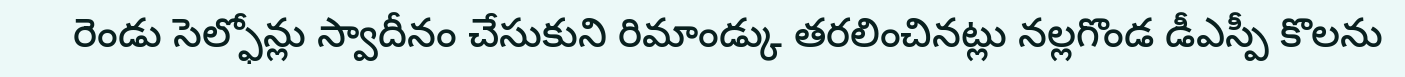రెండు సెల్ఫోన్లు స్వాదీనం చేసుకుని రిమాండ్కు తరలించినట్లు నల్లగొండ డీఎస్పీ కొలను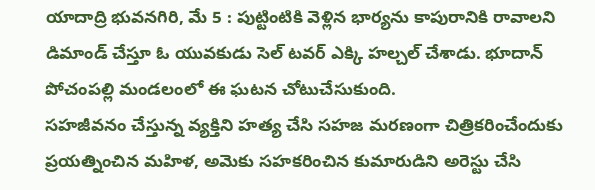యాదాద్రి భువనగిరి, మే 5 : పుట్టింటికి వెళ్లిన భార్యను కాపురానికి రావాలని డిమాండ్ చేస్తూ ఓ యువకుడు సెల్ టవర్ ఎక్కి హల్చల్ చేశాడు. భూదాన్ పోచంపల్లి మండలంలో ఈ ఘటన చోటుచేసుకుంది.
సహజీవనం చేస్తున్న వ్యక్తిని హత్య చేసి సహజ మరణంగా చిత్రికరించేందుకు ప్రయత్నించిన మహిళ, అమెకు సహకరించిన కుమారుడిని అరెస్టు చేసి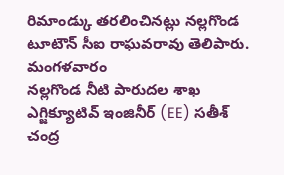రిమాండ్కు తరలించినట్లు నల్లగొండ టూటౌన్ సీఐ రాఘవరావు తెలిపారు. మంగళవారం
నల్లగొండ నీటి పారుదల శాఖ ఎగ్జిక్యూటివ్ ఇంజినీర్ (EE) సతీశ్ చంద్ర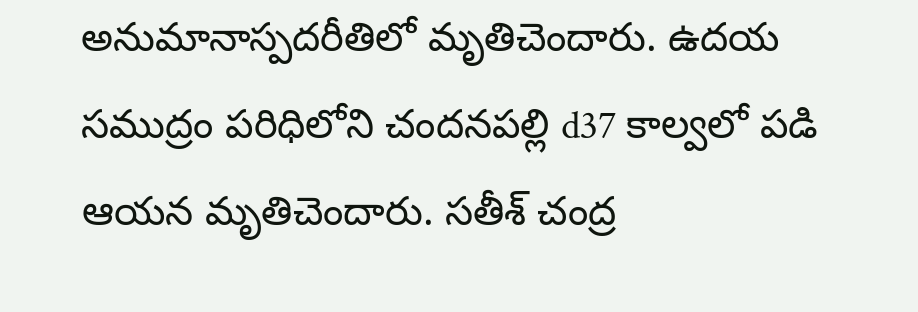అనుమానాస్పదరీతిలో మృతిచెందారు. ఉదయ సముద్రం పరిధిలోని చందనపల్లి d37 కాల్వలో పడి ఆయన మృతిచెందారు. సతీశ్ చంద్ర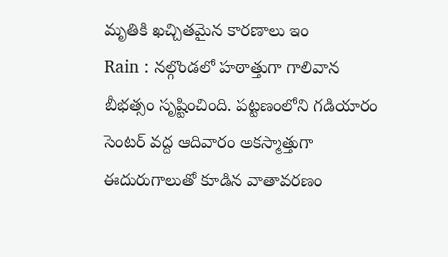మృతికి ఖచ్చితమైన కారణాలు ఇం
Rain : నల్గొండలో హఠాత్తుగా గాలివాన బీభత్సం సృష్టించింది. పట్టణంలోని గడియారం సెంటర్ వద్ద ఆదివారం అకస్మాత్తుగా ఈదురుగాలుతో కూడిన వాతావరణం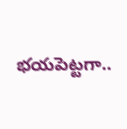భయపెట్టగా..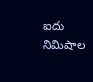ఐదు నిమిషాల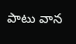పాటు వాన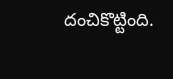దంచికొట్టింది.